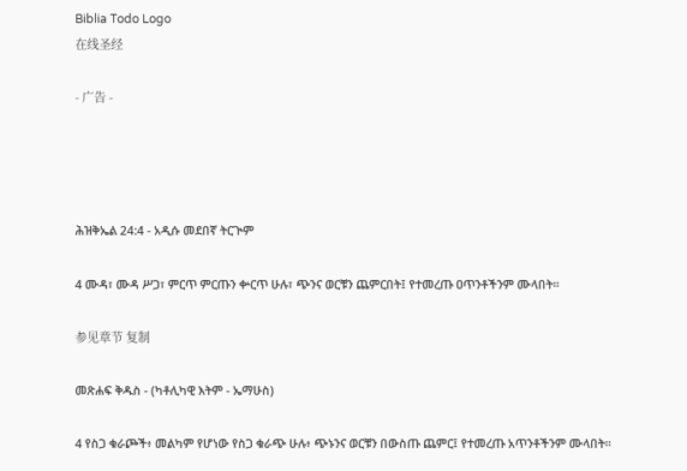Biblia Todo Logo
在线圣经

- 广告 -




ሕዝቅኤል 24:4 - አዲሱ መደበኛ ትርጒም

4 ሙዳ፣ ሙዳ ሥጋ፣ ምርጥ ምርጡን ቍርጥ ሁሉ፣ ጭንና ወርቹን ጨምርበት፤ የተመረጡ ዐጥንቶችንም ሙላበት።

参见章节 复制

መጽሐፍ ቅዱስ - (ካቶሊካዊ እትም - ኤማሁስ)

4 የስጋ ቁራጮች፥ መልካም የሆነው የስጋ ቁራጭ ሁሉ፥ ጭኑንና ወርቹን በውስጡ ጨምር፤ የተመረጡ አጥንቶችንም ሙላበት።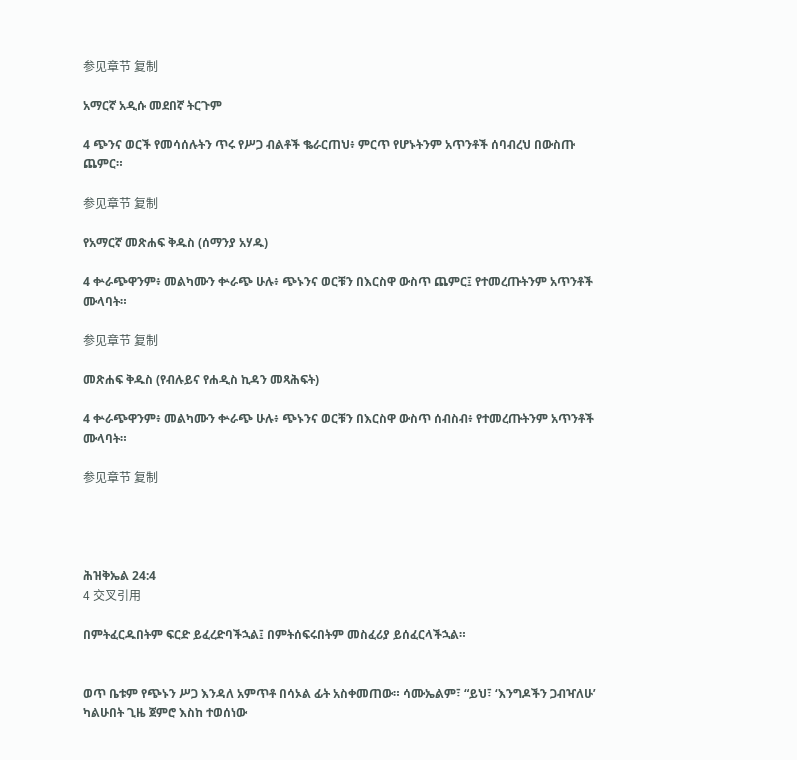参见章节 复制

አማርኛ አዲሱ መደበኛ ትርጉም

4 ጭንና ወርች የመሳሰሉትን ጥሩ የሥጋ ብልቶች ቈራርጠህ፥ ምርጥ የሆኑትንም አጥንቶች ሰባብረህ በውስጡ ጨምር።

参见章节 复制

የአማርኛ መጽሐፍ ቅዱስ (ሰማንያ አሃዱ)

4 ቍራጭዋንም፥ መልካሙን ቍራጭ ሁሉ፥ ጭኑንና ወርቹን በእርስዋ ውስጥ ጨምር፤ የተመረጡትንም አጥንቶች ሙላባት።

参见章节 复制

መጽሐፍ ቅዱስ (የብሉይና የሐዲስ ኪዳን መጻሕፍት)

4 ቍራጭዋንም፥ መልካሙን ቍራጭ ሁሉ፥ ጭኑንና ወርቹን በእርስዋ ውስጥ ሰብስብ፥ የተመረጡትንም አጥንቶች ሙላባት።

参见章节 复制




ሕዝቅኤል 24:4
4 交叉引用

በምትፈርዱበትም ፍርድ ይፈረድባችኋል፤ በምትሰፍሩበትም መስፈሪያ ይሰፈርላችኋል።


ወጥ ቤቱም የጭኑን ሥጋ እንዳለ አምጥቶ በሳኦል ፊት አስቀመጠው። ሳሙኤልም፣ “ይህ፣ ‘እንግዶችን ጋብዣለሁ’ ካልሁበት ጊዜ ጀምሮ እስከ ተወሰነው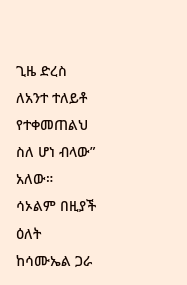ጊዜ ድረስ ለአንተ ተለይቶ የተቀመጠልህ ስለ ሆነ ብላው” አለው። ሳኦልም በዚያች ዕለት ከሳሙኤል ጋራ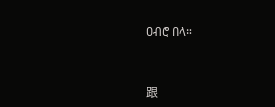ዐብሮ በላ።


跟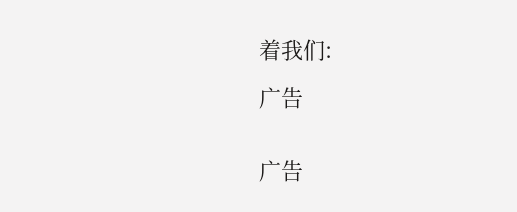着我们:

广告


广告